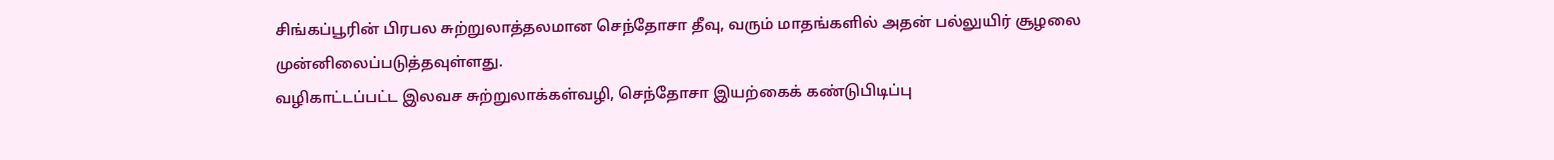சிங்கப்பூரின் பிரபல சுற்றுலாத்தலமான செந்தோசா தீவு, வரும் மாதங்களில் அதன் பல்லுயிர் சூழலை முன்னிலைப்படுத்தவுள்ளது.
வழிகாட்டப்பட்ட இலவச சுற்றுலாக்கள்வழி, செந்தோசா இயற்கைக் கண்டுபிடிப்பு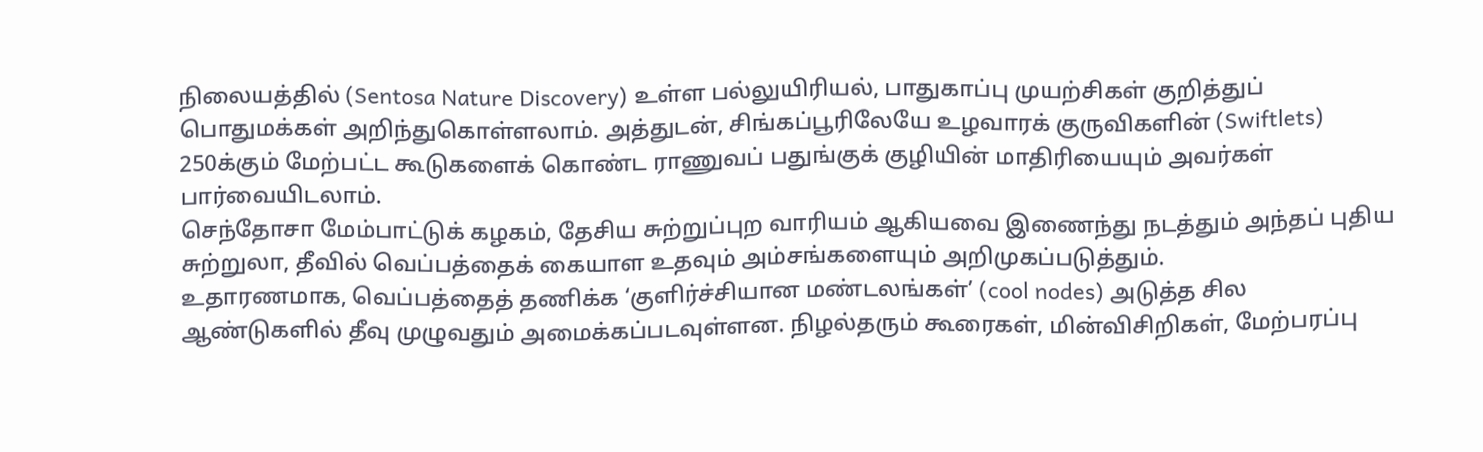நிலையத்தில் (Sentosa Nature Discovery) உள்ள பல்லுயிரியல், பாதுகாப்பு முயற்சிகள் குறித்துப் பொதுமக்கள் அறிந்துகொள்ளலாம். அத்துடன், சிங்கப்பூரிலேயே உழவாரக் குருவிகளின் (Swiftlets) 250க்கும் மேற்பட்ட கூடுகளைக் கொண்ட ராணுவப் பதுங்குக் குழியின் மாதிரியையும் அவர்கள் பார்வையிடலாம்.
செந்தோசா மேம்பாட்டுக் கழகம், தேசிய சுற்றுப்புற வாரியம் ஆகியவை இணைந்து நடத்தும் அந்தப் புதிய சுற்றுலா, தீவில் வெப்பத்தைக் கையாள உதவும் அம்சங்களையும் அறிமுகப்படுத்தும்.
உதாரணமாக, வெப்பத்தைத் தணிக்க ‘குளிர்ச்சியான மண்டலங்கள்’ (cool nodes) அடுத்த சில ஆண்டுகளில் தீவு முழுவதும் அமைக்கப்படவுள்ளன. நிழல்தரும் கூரைகள், மின்விசிறிகள், மேற்பரப்பு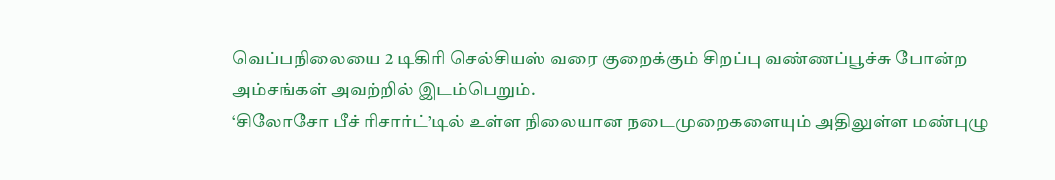வெப்பநிலையை 2 டிகிரி செல்சியஸ் வரை குறைக்கும் சிறப்பு வண்ணப்பூச்சு போன்ற அம்சங்கள் அவற்றில் இடம்பெறும்.
‘சிலோசோ பீச் ரிசார்ட்’டில் உள்ள நிலையான நடைமுறைகளையும் அதிலுள்ள மண்புழு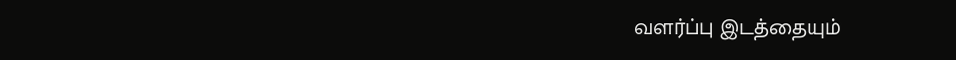வளர்ப்பு இடத்தையும்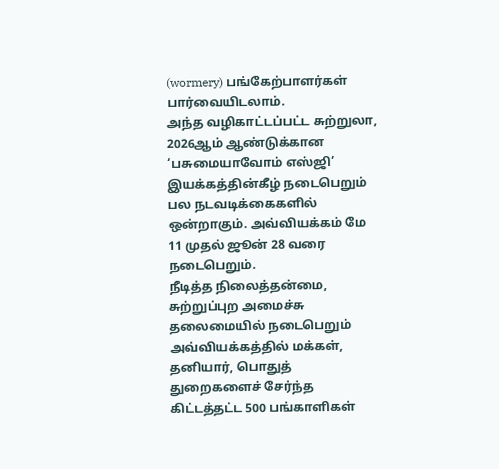(wormery) பங்கேற்பாளர்கள் பார்வையிடலாம்.
அந்த வழிகாட்டப்பட்ட சுற்றுலா, 2026ஆம் ஆண்டுக்கான ‘பசுமையாவோம் எஸ்ஜி’ இயக்கத்தின்கீழ் நடைபெறும் பல நடவடிக்கைகளில் ஒன்றாகும். அவ்வியக்கம் மே 11 முதல் ஜூன் 28 வரை நடைபெறும்.
நீடித்த நிலைத்தன்மை, சுற்றுப்புற அமைச்சு தலைமையில் நடைபெறும் அவ்வியக்கத்தில் மக்கள், தனியார், பொதுத் துறைகளைச் சேர்ந்த கிட்டத்தட்ட 500 பங்காளிகள்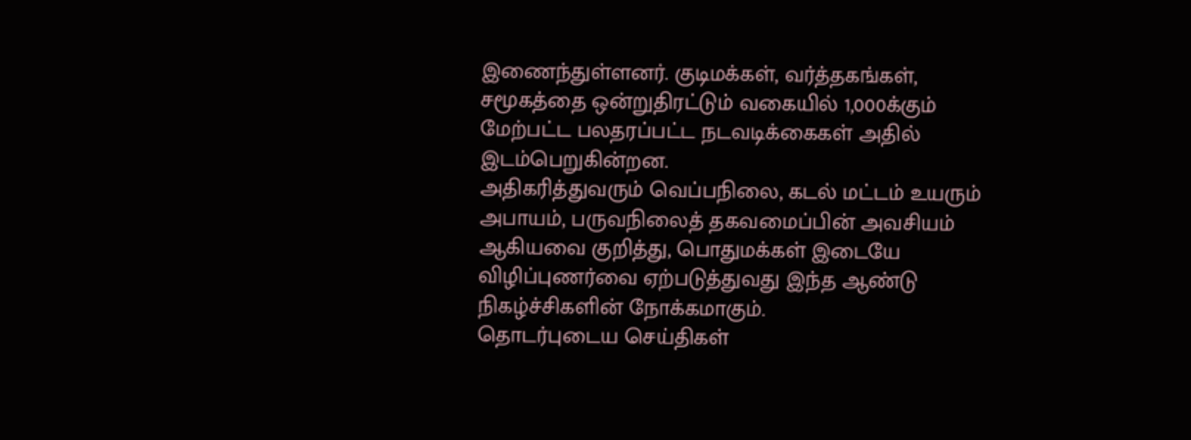இணைந்துள்ளனர். குடிமக்கள், வர்த்தகங்கள், சமூகத்தை ஒன்றுதிரட்டும் வகையில் 1,000க்கும் மேற்பட்ட பலதரப்பட்ட நடவடிக்கைகள் அதில் இடம்பெறுகின்றன.
அதிகரித்துவரும் வெப்பநிலை, கடல் மட்டம் உயரும் அபாயம், பருவநிலைத் தகவமைப்பின் அவசியம் ஆகியவை குறித்து, பொதுமக்கள் இடையே விழிப்புணர்வை ஏற்படுத்துவது இந்த ஆண்டு நிகழ்ச்சிகளின் நோக்கமாகும்.
தொடர்புடைய செய்திகள்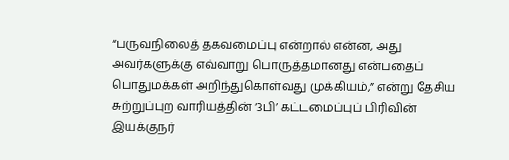“பருவநிலைத் தகவமைப்பு என்றால் என்ன, அது அவர்களுக்கு எவ்வாறு பொருத்தமானது என்பதைப் பொதுமக்கள் அறிந்துகொள்வது முக்கியம்,” என்று தேசிய சுற்றுப்புற வாரியத்தின் ‘3பி’ கட்டமைப்புப் பிரிவின் இயக்குநர்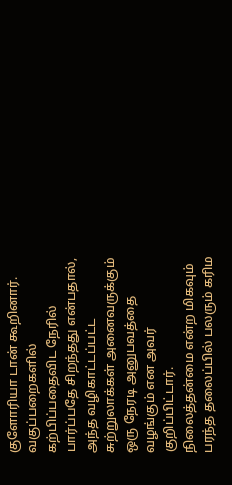குளோரியா டான் கூறினார். வகுப்பறைகளில் கற்பிப்பதைவிட நேரில் பார்ப்பதே சிறந்தது என்பதால், அந்த வழிகாட்டப்பட்ட சுற்றுலாக்கள் அனைவருக்கும் ஒரு நேரடி அனுபவத்தை வழங்கும் என அவர் குறிப்பிட்டார்.
நிலைத்தன்மை என்ற மிகவும் பரந்த தலைப்பில் பலரும் கரிம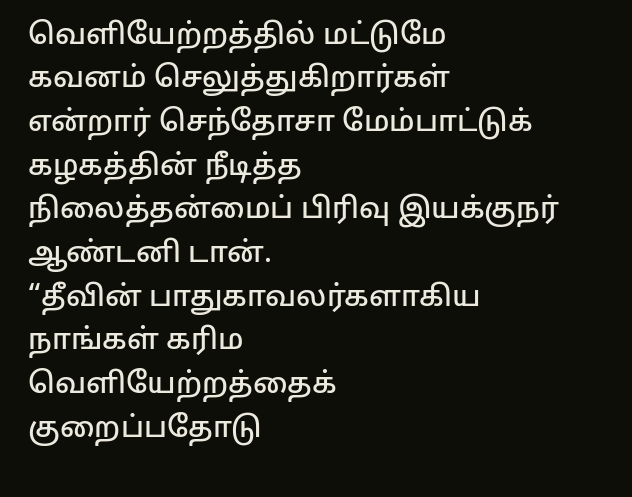வெளியேற்றத்தில் மட்டுமே கவனம் செலுத்துகிறார்கள் என்றார் செந்தோசா மேம்பாட்டுக் கழகத்தின் நீடித்த நிலைத்தன்மைப் பிரிவு இயக்குநர் ஆண்டனி டான்.
“தீவின் பாதுகாவலர்களாகிய நாங்கள் கரிம வெளியேற்றத்தைக் குறைப்பதோடு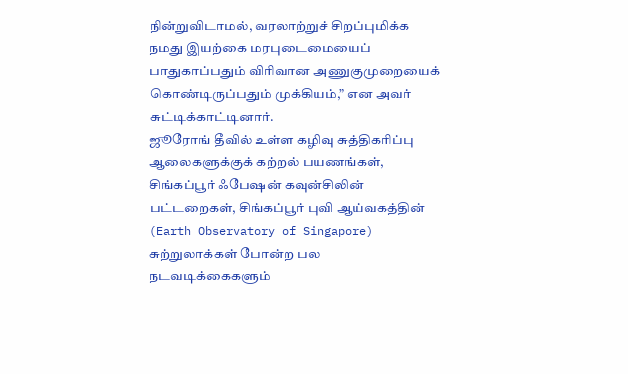நின்றுவிடாமல், வரலாற்றுச் சிறப்புமிக்க நமது இயற்கை மரபுடைமையைப் பாதுகாப்பதும் விரிவான அணுகுமுறையைக் கொண்டிருப்பதும் முக்கியம்,” என அவர் சுட்டிக்காட்டினார்.
ஜூரோங் தீவில் உள்ள கழிவு சுத்திகரிப்பு ஆலைகளுக்குக் கற்றல் பயணங்கள், சிங்கப்பூர் ஃபேஷன் கவுன்சிலின் பட்டறைகள், சிங்கப்பூர் புவி ஆய்வகத்தின் (Earth Observatory of Singapore) சுற்றுலாக்கள் போன்ற பல நடவடிக்கைகளும்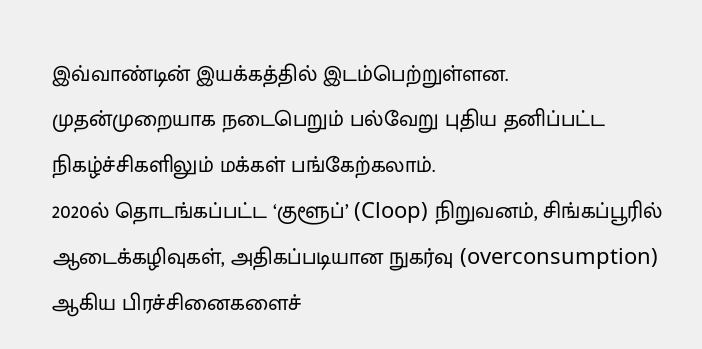இவ்வாண்டின் இயக்கத்தில் இடம்பெற்றுள்ளன.
முதன்முறையாக நடைபெறும் பல்வேறு புதிய தனிப்பட்ட நிகழ்ச்சிகளிலும் மக்கள் பங்கேற்கலாம்.
2020ல் தொடங்கப்பட்ட ‘குளூப்’ (Cloop) நிறுவனம், சிங்கப்பூரில் ஆடைக்கழிவுகள், அதிகப்படியான நுகர்வு (overconsumption) ஆகிய பிரச்சினைகளைச்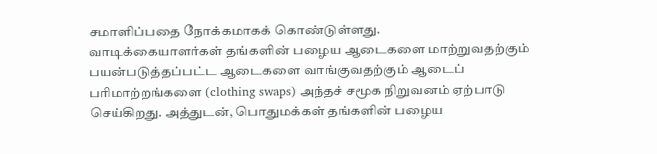சமாளிப்பதை நோக்கமாகக் கொண்டுள்ளது.
வாடிக்கையாளர்கள் தங்களின் பழைய ஆடைகளை மாற்றுவதற்கும் பயன்படுத்தப்பட்ட ஆடைகளை வாங்குவதற்கும் ஆடைப் பரிமாற்றங்களை (clothing swaps) அந்தச் சமூக நிறுவனம் ஏற்பாடு செய்கிறது. அத்துடன், பொதுமக்கள் தங்களின் பழைய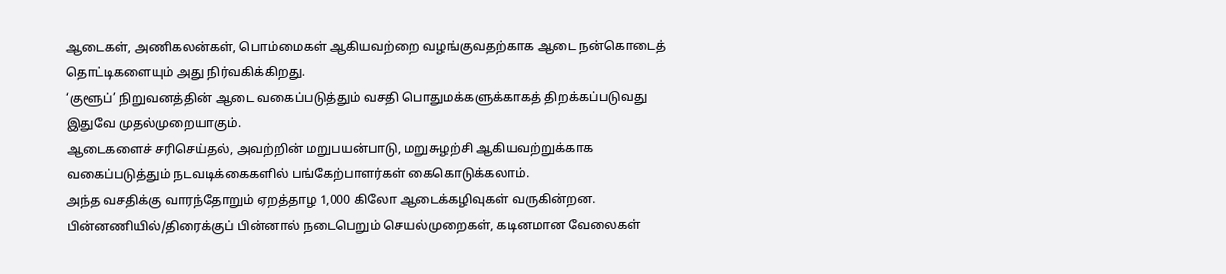ஆடைகள், அணிகலன்கள், பொம்மைகள் ஆகியவற்றை வழங்குவதற்காக ஆடை நன்கொடைத் தொட்டிகளையும் அது நிர்வகிக்கிறது.
‘குளூப்’ நிறுவனத்தின் ஆடை வகைப்படுத்தும் வசதி பொதுமக்களுக்காகத் திறக்கப்படுவது இதுவே முதல்முறையாகும்.
ஆடைகளைச் சரிசெய்தல், அவற்றின் மறுபயன்பாடு, மறுசுழற்சி ஆகியவற்றுக்காக வகைப்படுத்தும் நடவடிக்கைகளில் பங்கேற்பாளர்கள் கைகொடுக்கலாம்.
அந்த வசதிக்கு வாரந்தோறும் ஏறத்தாழ 1,000 கிலோ ஆடைக்கழிவுகள் வருகின்றன.
பின்னணியில்/திரைக்குப் பின்னால் நடைபெறும் செயல்முறைகள், கடினமான வேலைகள்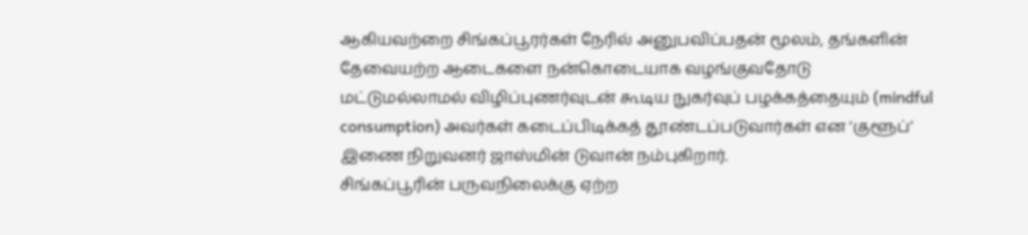ஆகியவற்றை சிங்கப்பூரர்கள் நேரில் அனுபவிப்பதன் மூலம், தங்களின் தேவையற்ற ஆடைகளை நன்கொடையாக வழங்குவதோடு மட்டுமல்லாமல் விழிப்புணர்வுடன் கூடிய நுகர்வுப் பழக்கத்தையும் (mindful consumption) அவர்கள் கடைப்பிடிக்கத் தூண்டப்படுவார்கள் என ‘குளூப்’ இணை நிறுவனர் ஜாஸ்மின் டுவான் நம்புகிறார்.
சிங்கப்பூரின் பருவநிலைக்கு ஏற்ற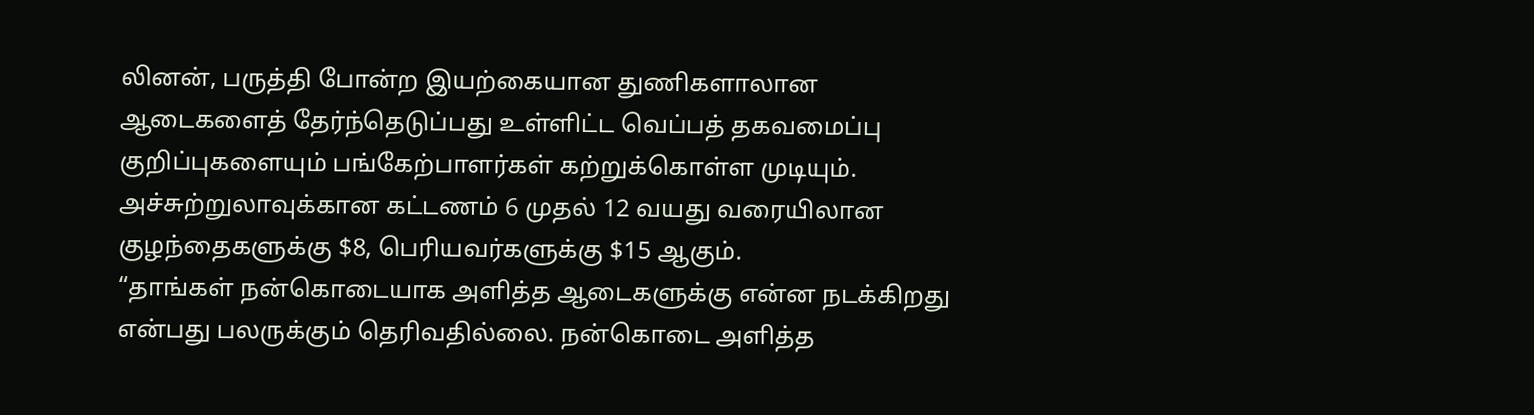லினன், பருத்தி போன்ற இயற்கையான துணிகளாலான ஆடைகளைத் தேர்ந்தெடுப்பது உள்ளிட்ட வெப்பத் தகவமைப்பு குறிப்புகளையும் பங்கேற்பாளர்கள் கற்றுக்கொள்ள முடியும்.
அச்சுற்றுலாவுக்கான கட்டணம் 6 முதல் 12 வயது வரையிலான குழந்தைகளுக்கு $8, பெரியவர்களுக்கு $15 ஆகும்.
“தாங்கள் நன்கொடையாக அளித்த ஆடைகளுக்கு என்ன நடக்கிறது என்பது பலருக்கும் தெரிவதில்லை. நன்கொடை அளித்த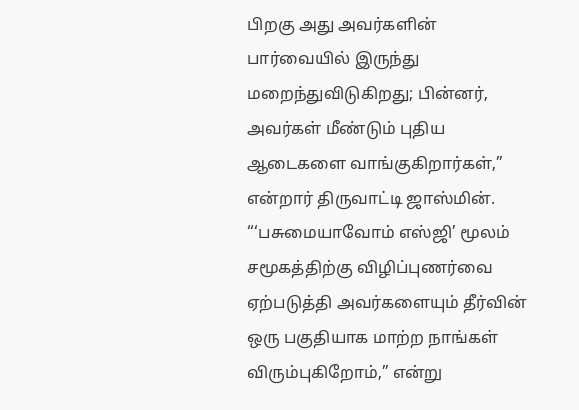பிறகு அது அவர்களின் பார்வையில் இருந்து மறைந்துவிடுகிறது; பின்னர், அவர்கள் மீண்டும் புதிய ஆடைகளை வாங்குகிறார்கள்,” என்றார் திருவாட்டி ஜாஸ்மின்.
“‘பசுமையாவோம் எஸ்ஜி’ மூலம் சமூகத்திற்கு விழிப்புணர்வை ஏற்படுத்தி அவர்களையும் தீர்வின் ஒரு பகுதியாக மாற்ற நாங்கள் விரும்புகிறோம்,” என்று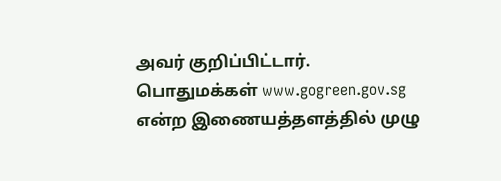அவர் குறிப்பிட்டார்.
பொதுமக்கள் www.gogreen.gov.sg என்ற இணையத்தளத்தில் முழு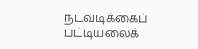நடவடிக்கைப் பட்டியலைக்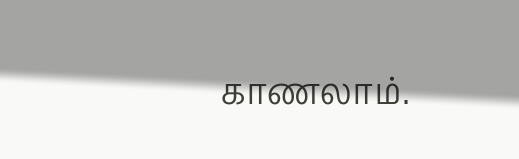காணலாம்.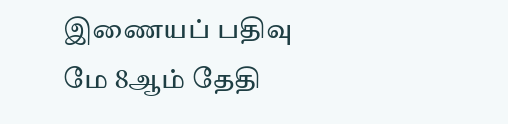இணையப் பதிவு மே 8ஆம் தேதி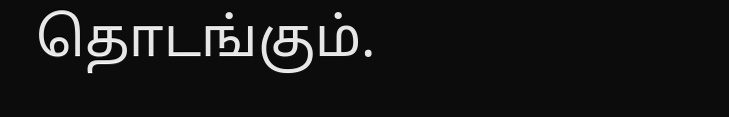தொடங்கும்.